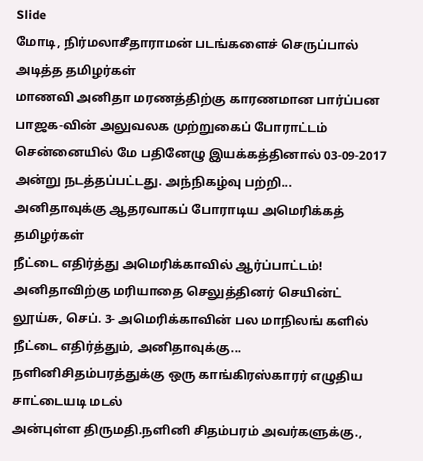Slide
மோடி, நிர்மலாசீதாராமன் படங்களைச் செருப்பால் அடித்த தமிழர்கள்
மாணவி அனிதா மரணத்திற்கு காரணமான பார்ப்பன பாஜக-வின் அலுவலக முற்றுகைப் போராட்டம் சென்னையில் மே பதினேழு இயக்கத்தினால் 03-09-2017 அன்று நடத்தப்பட்டது. அந்நிகழ்வு பற்றி...
அனிதாவுக்கு ஆதரவாகப் போராடிய அமெரிக்கத் தமிழர்கள்
நீட்டை எதிர்த்து அமெரிக்காவில் ஆர்ப்பாட்டம்! அனிதாவிற்கு மரியாதை செலுத்தினர் செயின்ட் லூய்சு, செப். 3- அமெரிக்காவின் பல மாநிலங் களில் நீட்டை எதிர்த்தும், அனிதாவுக்கு...
நளினிசிதம்பரத்துக்கு ஒரு காங்கிரஸ்காரர் எழுதிய சாட்டையடி மடல்
அன்புள்ள திருமதி.நளினி சிதம்பரம் அவர்களுக்கு.,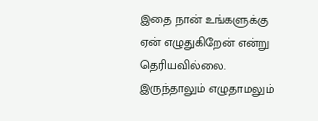இதை நான் உங்களுக்கு ஏன் எழுதுகிறேன் என்று தெரியவில்லை. இருந்தாலும் எழுதாமலும்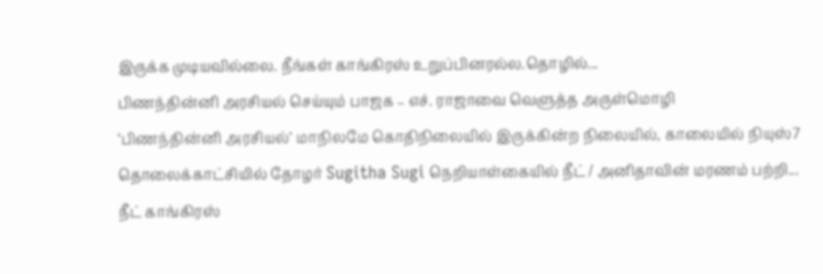இருக்க முடியவில்லை. நீங்கள் காங்கிரஸ் உறுப்பினரல்ல.தொழில்...
பிணந்தின்னி அரசியல் செய்யும் பாஜக – எச். ராஜாவை வெளுத்த அருள்மொழி
‘பிணந்தின்னி அரசியல்’ மாநிலமே கொதிநிலையில் இருக்கின்ற நிலையில், காலையில் நியுஸ்7 தொலைக்காட்சியில் தோழர் Sugitha Sugi நெறியாள்கையில் நீட் / அனிதாவின் மரணம் பற்றி...
நீட் காங்கிரஸ்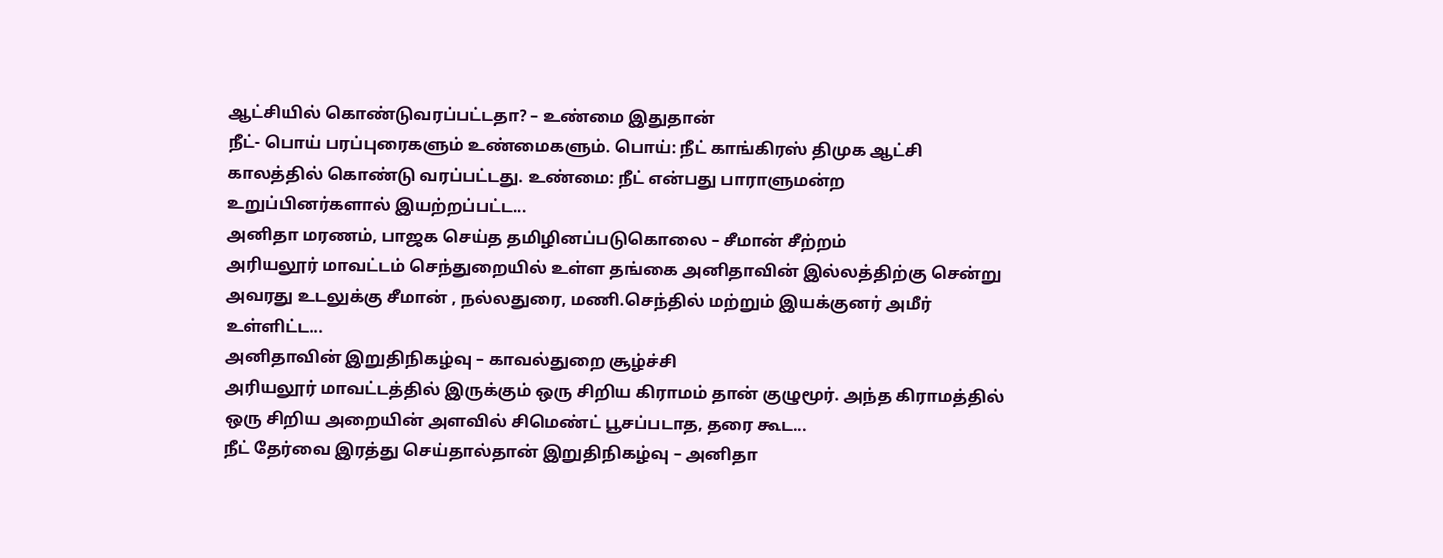ஆட்சியில் கொண்டுவரப்பட்டதா? – உண்மை இதுதான்
நீட்- பொய் பரப்புரைகளும் உண்மைகளும். பொய்: நீட் காங்கிரஸ் திமுக ஆட்சி காலத்தில் கொண்டு வரப்பட்டது. உண்மை: நீட் என்பது பாராளுமன்ற உறுப்பினர்களால் இயற்றப்பட்ட...
அனிதா மரணம், பாஜக செய்த தமிழினப்படுகொலை – சீமான் சீற்றம்
அரியலூர் மாவட்டம் செந்துறையில் உள்ள தங்கை அனிதாவின் இல்லத்திற்கு சென்று அவரது உடலுக்கு சீமான் , நல்லதுரை, மணி.செந்தில் மற்றும் இயக்குனர் அமீர் உள்ளிட்ட...
அனிதாவின் இறுதிநிகழ்வு – காவல்துறை சூழ்ச்சி
அரியலூர் மாவட்டத்தில் இருக்கும் ஒரு சிறிய கிராமம் தான் குழுமூர். அந்த கிராமத்தில் ஒரு சிறிய அறையின் அளவில் சிமெண்ட் பூசப்படாத, தரை கூட...
நீட் தேர்வை இரத்து செய்தால்தான் இறுதிநிகழ்வு – அனிதா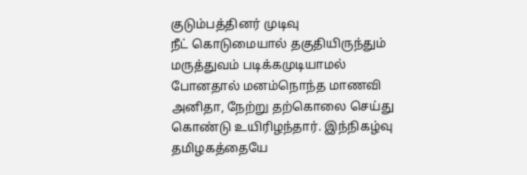குடும்பத்தினர் முடிவு
நீட் கொடுமையால் தகுதியிருந்தும் மருத்துவம் படிக்கமுடியாமல் போனதால் மனம்நொந்த மாணவி அனிதா, நேற்று தற்கொலை செய்து கொண்டு உயிரிழந்தார். இந்நிகழ்வு தமிழகத்தையே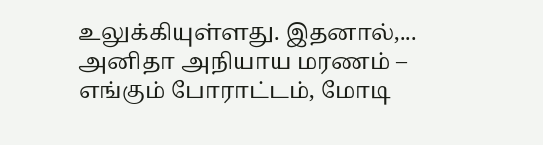உலுக்கியுள்ளது. இதனால்,...
அனிதா அநியாய மரணம் – எங்கும் போராட்டம், மோடி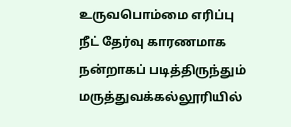உருவபொம்மை எரிப்பு
நீட் தேர்வு காரணமாக நன்றாகப் படித்திருந்தும் மருத்துவக்கல்லூரியில்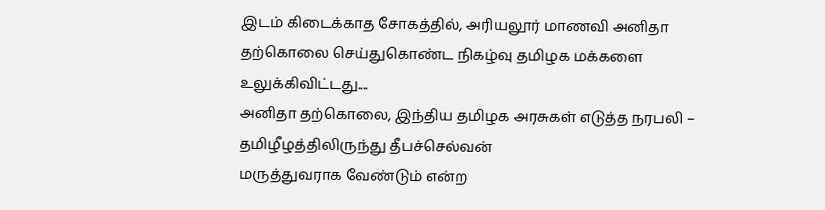இடம் கிடைக்காத சோகத்தில், அரியலூர் மாணவி அனிதா தற்கொலை செய்துகொண்ட நிகழ்வு தமிழக மக்களை உலுக்கிவிட்டது....
அனிதா தற்கொலை, இந்திய தமிழக அரசுகள் எடுத்த நரபலி – தமிழீழத்திலிருந்து தீபச்செல்வன்
மருத்துவராக வேண்டும் என்ற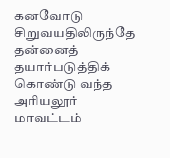கனவோடு சிறுவயதிலிருந்தே தன்னைத் தயார்படுத்திக் கொண்டு வந்த அரியலூர் மாவட்டம்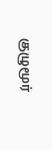குழுமூர்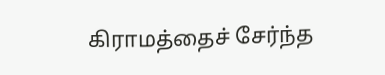கிராமத்தைச் சேர்ந்த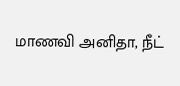மாணவி அனிதா, நீட்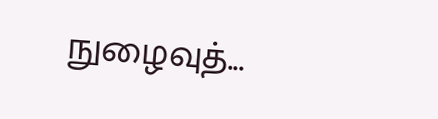நுழைவுத்...